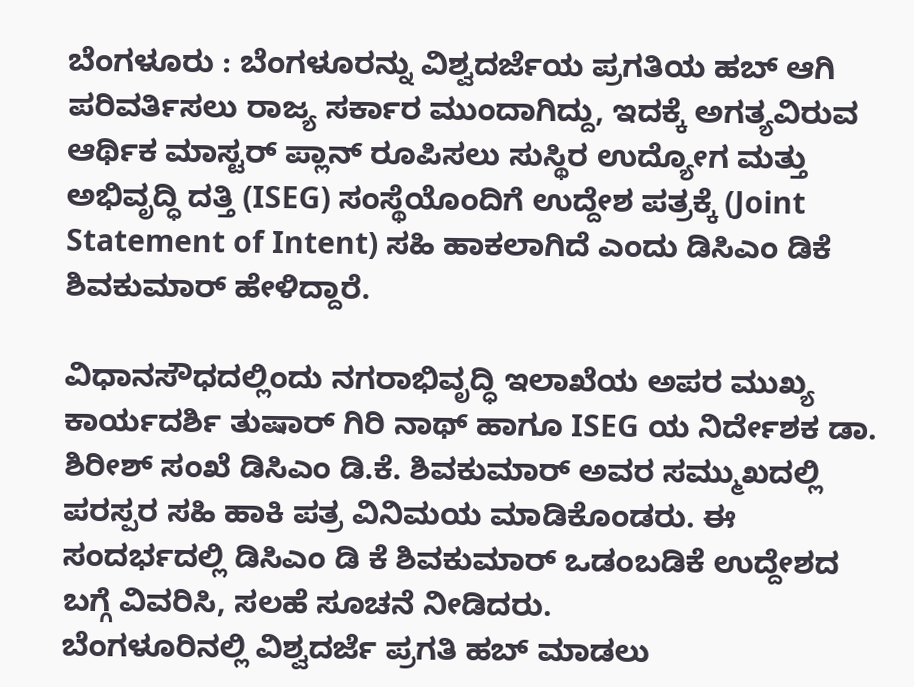ಬೆಂಗಳೂರು : ಬೆಂಗಳೂರನ್ನು ವಿಶ್ವದರ್ಜೆಯ ಪ್ರಗತಿಯ ಹಬ್ ಆಗಿ ಪರಿವರ್ತಿಸಲು ರಾಜ್ಯ ಸರ್ಕಾರ ಮುಂದಾಗಿದ್ದು, ಇದಕ್ಕೆ ಅಗತ್ಯವಿರುವ ಆರ್ಥಿಕ ಮಾಸ್ಟರ್ ಪ್ಲಾನ್ ರೂಪಿಸಲು ಸುಸ್ಥಿರ ಉದ್ಯೋಗ ಮತ್ತು ಅಭಿವೃದ್ಧಿ ದತ್ತಿ (ISEG) ಸಂಸ್ಥೆಯೊಂದಿಗೆ ಉದ್ದೇಶ ಪತ್ರಕ್ಕೆ (Joint Statement of Intent) ಸಹಿ ಹಾಕಲಾಗಿದೆ ಎಂದು ಡಿಸಿಎಂ ಡಿಕೆ ಶಿವಕುಮಾರ್ ಹೇಳಿದ್ದಾರೆ.

ವಿಧಾನಸೌಧದಲ್ಲಿಂದು ನಗರಾಭಿವೃದ್ಧಿ ಇಲಾಖೆಯ ಅಪರ ಮುಖ್ಯ ಕಾರ್ಯದರ್ಶಿ ತುಷಾರ್ ಗಿರಿ ನಾಥ್ ಹಾಗೂ ISEG ಯ ನಿರ್ದೇಶಕ ಡಾ. ಶಿರೀಶ್ ಸಂಖೆ ಡಿಸಿಎಂ ಡಿ.ಕೆ. ಶಿವಕುಮಾರ್ ಅವರ ಸಮ್ಮುಖದಲ್ಲಿ ಪರಸ್ಪರ ಸಹಿ ಹಾಕಿ ಪತ್ರ ವಿನಿಮಯ ಮಾಡಿಕೊಂಡರು. ಈ ಸಂದರ್ಭದಲ್ಲಿ ಡಿಸಿಎಂ ಡಿ ಕೆ ಶಿವಕುಮಾರ್ ಒಡಂಬಡಿಕೆ ಉದ್ದೇಶದ ಬಗ್ಗೆ ವಿವರಿಸಿ, ಸಲಹೆ ಸೂಚನೆ ನೀಡಿದರು.
ಬೆಂಗಳೂರಿನಲ್ಲಿ ವಿಶ್ವದರ್ಜೆ ಪ್ರಗತಿ ಹಬ್ ಮಾಡಲು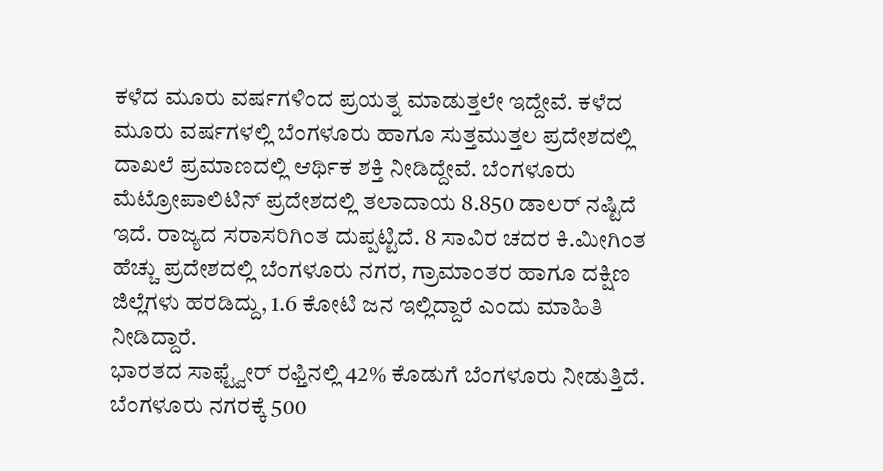ಕಳೆದ ಮೂರು ವರ್ಷಗಳಿಂದ ಪ್ರಯತ್ನ ಮಾಡುತ್ತಲೇ ಇದ್ದೇವೆ. ಕಳೆದ ಮೂರು ವರ್ಷಗಳಲ್ಲಿ ಬೆಂಗಳೂರು ಹಾಗೂ ಸುತ್ತಮುತ್ತಲ ಪ್ರದೇಶದಲ್ಲಿ ದಾಖಲೆ ಪ್ರಮಾಣದಲ್ಲಿ ಆರ್ಥಿಕ ಶಕ್ತಿ ನೀಡಿದ್ದೇವೆ. ಬೆಂಗಳೂರು ಮೆಟ್ರೋಪಾಲಿಟಿನ್ ಪ್ರದೇಶದಲ್ಲಿ ತಲಾದಾಯ 8.850 ಡಾಲರ್ ನಷ್ಟಿದೆ ಇದೆ. ರಾಜ್ಯದ ಸರಾಸರಿಗಿಂತ ದುಪ್ಪಟ್ಟಿದೆ. 8 ಸಾವಿರ ಚದರ ಕಿ.ಮೀಗಿಂತ ಹೆಚ್ಚು ಪ್ರದೇಶದಲ್ಲಿ ಬೆಂಗಳೂರು ನಗರ, ಗ್ರಾಮಾಂತರ ಹಾಗೂ ದಕ್ಷಿಣ ಜಿಲ್ಲೆಗಳು ಹರಡಿದ್ದು, 1.6 ಕೋಟಿ ಜನ ಇಲ್ಲಿದ್ದಾರೆ ಎಂದು ಮಾಹಿತಿ ನೀಡಿದ್ದಾರೆ.
ಭಾರತದ ಸಾಫ್ಟ್ವೇರ್ ರಫ್ತಿನಲ್ಲಿ 42% ಕೊಡುಗೆ ಬೆಂಗಳೂರು ನೀಡುತ್ತಿದೆ. ಬೆಂಗಳೂರು ನಗರಕ್ಕೆ 500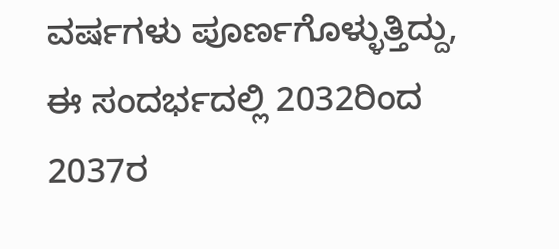ವರ್ಷಗಳು ಪೂರ್ಣಗೊಳ್ಳುತ್ತಿದ್ದು, ಈ ಸಂದರ್ಭದಲ್ಲಿ 2032ರಿಂದ 2037ರ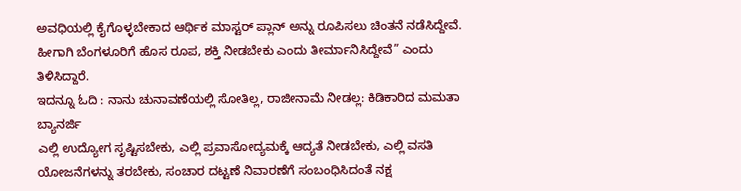ಅವಧಿಯಲ್ಲಿ ಕೈಗೊಳ್ಳಬೇಕಾದ ಆರ್ಥಿಕ ಮಾಸ್ಟರ್ ಪ್ಲಾನ್ ಅನ್ನು ರೂಪಿಸಲು ಚಿಂತನೆ ನಡೆಸಿದ್ದೇವೆ. ಹೀಗಾಗಿ ಬೆಂಗಳೂರಿಗೆ ಹೊಸ ರೂಪ, ಶಕ್ತಿ ನೀಡಬೇಕು ಎಂದು ತೀರ್ಮಾನಿಸಿದ್ದೇವೆ” ಎಂದು ತಿಳಿಸಿದ್ದಾರೆ.
ಇದನ್ನೂ ಓದಿ : ನಾನು ಚುನಾವಣೆಯಲ್ಲಿ ಸೋತಿಲ್ಲ, ರಾಜೀನಾಮೆ ನೀಡಲ್ಲ: ಕಿಡಿಕಾರಿದ ಮಮತಾ ಬ್ಯಾನರ್ಜಿ
ಎಲ್ಲಿ ಉದ್ಯೋಗ ಸೃಷ್ಟಿಸಬೇಕು, ಎಲ್ಲಿ ಪ್ರವಾಸೋದ್ಯಮಕ್ಕೆ ಆದ್ಯತೆ ನೀಡಬೇಕು, ಎಲ್ಲಿ ವಸತಿ ಯೋಜನೆಗಳನ್ನು ತರಬೇಕು, ಸಂಚಾರ ದಟ್ಟಣೆ ನಿವಾರಣೆಗೆ ಸಂಬಂಧಿಸಿದಂತೆ ನಕ್ಷ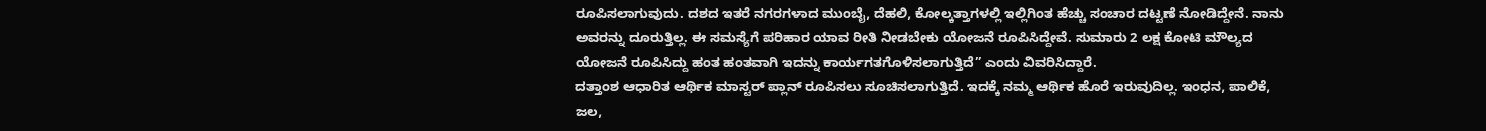ರೂಪಿಸಲಾಗುವುದು. ದಶದ ಇತರೆ ನಗರಗಳಾದ ಮುಂಬೈ, ದೆಹಲಿ, ಕೋಲ್ಕತ್ತಾಗಳಲ್ಲಿ ಇಲ್ಲಿಗಿಂತ ಹೆಚ್ಚು ಸಂಚಾರ ದಟ್ಟಣೆ ನೋಡಿದ್ದೇನೆ. ನಾನು ಅವರನ್ನು ದೂರುತ್ತಿಲ್ಲ. ಈ ಸಮಸ್ಯೆಗೆ ಪರಿಹಾರ ಯಾವ ರೀತಿ ನೀಡಬೇಕು ಯೋಜನೆ ರೂಪಿಸಿದ್ದೇವೆ. ಸುಮಾರು 2 ಲಕ್ಷ ಕೋಟಿ ಮೌಲ್ಯದ ಯೋಜನೆ ರೂಪಿಸಿದ್ದು ಹಂತ ಹಂತವಾಗಿ ಇದನ್ನು ಕಾರ್ಯಗತಗೊಳಿಸಲಾಗುತ್ತಿದೆ” ಎಂದು ವಿವರಿಸಿದ್ದಾರೆ.
ದತ್ತಾಂಶ ಆಧಾರಿತ ಆರ್ಥಿಕ ಮಾಸ್ಟರ್ ಪ್ಲಾನ್ ರೂಪಿಸಲು ಸೂಚಿಸಲಾಗುತ್ತಿದೆ. ಇದಕ್ಕೆ ನಮ್ಮ ಆರ್ಥಿಕ ಹೊರೆ ಇರುವುದಿಲ್ಲ. ಇಂಧನ, ಪಾಲಿಕೆ, ಜಲ,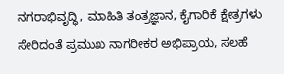ನಗರಾಭಿವೃದ್ಧಿ, ಮಾಹಿತಿ ತಂತ್ರಜ್ಞಾನ, ಕೈಗಾರಿಕೆ ಕ್ಷೇತ್ರಗಳು ಸೇರಿದಂತೆ ಪ್ರಮುಖ ನಾಗರೀಕರ ಅಭಿಪ್ರಾಯ, ಸಲಹೆ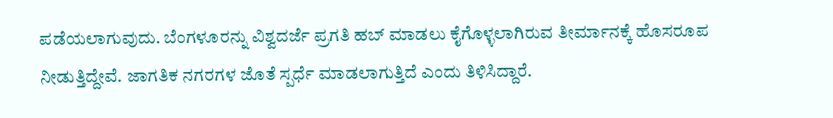ಪಡೆಯಲಾಗುವುದು. ಬೆಂಗಳೂರನ್ನು ವಿಶ್ವದರ್ಜೆ ಪ್ರಗತಿ ಹಬ್ ಮಾಡಲು ಕೈಗೊಳ್ಳಲಾಗಿರುವ ತೀರ್ಮಾನಕ್ಕೆ ಹೊಸರೂಪ ನೀಡುತ್ತಿದ್ದೇವೆ. ಜಾಗತಿಕ ನಗರಗಳ ಜೊತೆ ಸ್ಪರ್ಧೆ ಮಾಡಲಾಗುತ್ತಿದೆ ಎಂದು ತಿಳಿಸಿದ್ದಾರೆ.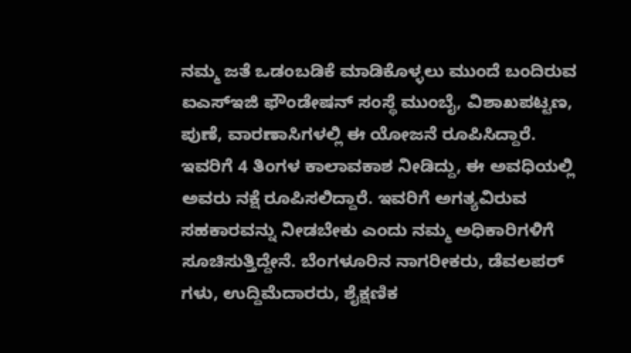ನಮ್ಮ ಜತೆ ಒಡಂಬಡಿಕೆ ಮಾಡಿಕೊಳ್ಳಲು ಮುಂದೆ ಬಂದಿರುವ ಐಎಸ್ಇಜಿ ಫೌಂಡೇಷನ್ ಸಂಸ್ಥೆ ಮುಂಬೈ, ವಿಶಾಖಪಟ್ಟಣ, ಪುಣೆ, ವಾರಣಾಸಿಗಳಲ್ಲಿ ಈ ಯೋಜನೆ ರೂಪಿಸಿದ್ದಾರೆ. ಇವರಿಗೆ 4 ತಿಂಗಳ ಕಾಲಾವಕಾಶ ನೀಡಿದ್ದು, ಈ ಅವಧಿಯಲ್ಲಿ ಅವರು ನಕ್ಷೆ ರೂಪಿಸಲಿದ್ದಾರೆ. ಇವರಿಗೆ ಅಗತ್ಯವಿರುವ ಸಹಕಾರವನ್ನು ನೀಡಬೇಕು ಎಂದು ನಮ್ಮ ಅಧಿಕಾರಿಗಳಿಗೆ ಸೂಚಿಸುತ್ತಿದ್ದೇನೆ. ಬೆಂಗಳೂರಿನ ನಾಗರೀಕರು, ಡೆವಲಪರ್ ಗಳು, ಉದ್ದಿಮೆದಾರರು, ಶೈಕ್ಷಣಿಕ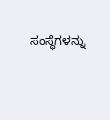ಸಂಸ್ಥೆಗಳನ್ನು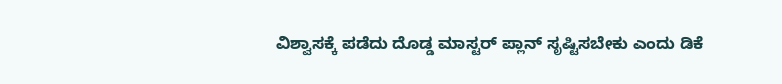ವಿಶ್ವಾಸಕ್ಕೆ ಪಡೆದು ದೊಡ್ಡ ಮಾಸ್ಟರ್ ಪ್ಲಾನ್ ಸೃಷ್ಟಿಸಬೇಕು ಎಂದು ಡಿಕೆ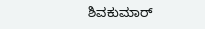ಶಿವಕುಮಾರ್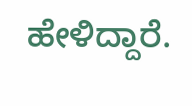ಹೇಳಿದ್ದಾರೆ.